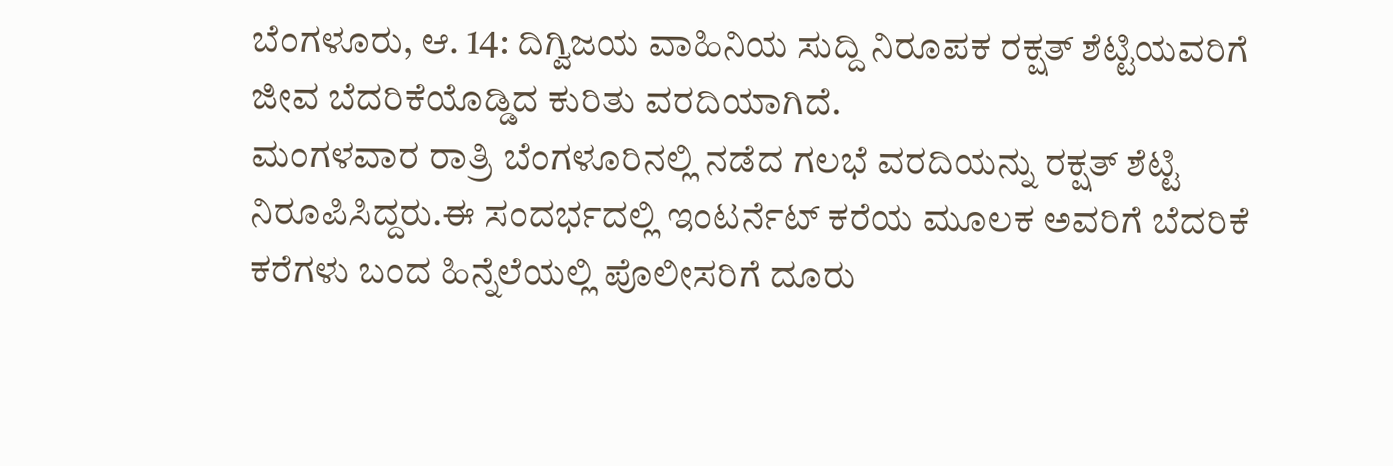ಬೆಂಗಳೂರು, ಆ. 14: ದಿಗ್ವಿಜಯ ವಾಹಿನಿಯ ಸುದ್ದಿ ನಿರೂಪಕ ರಕ್ಷತ್ ಶೆಟ್ಟಿಯವರಿಗೆ ಜೀವ ಬೆದರಿಕೆಯೊಡ್ಡಿದ ಕುರಿತು ವರದಿಯಾಗಿದೆ.
ಮಂಗಳವಾರ ರಾತ್ರಿ ಬೆಂಗಳೂರಿನಲ್ಲಿ ನಡೆದ ಗಲಭೆ ವರದಿಯನ್ನು ರಕ್ಷತ್ ಶೆಟ್ಟಿ ನಿರೂಪಿಸಿದ್ದರು.ಈ ಸಂದರ್ಭದಲ್ಲಿ ಇಂಟರ್ನೆಟ್ ಕರೆಯ ಮೂಲಕ ಅವರಿಗೆ ಬೆದರಿಕೆ ಕರೆಗಳು ಬಂದ ಹಿನ್ನೆಲೆಯಲ್ಲಿ ಪೊಲೀಸರಿಗೆ ದೂರು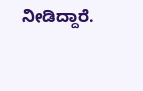ನೀಡಿದ್ದಾರೆ.